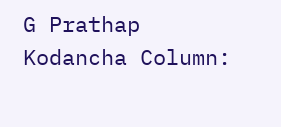G Prathap Kodancha Column: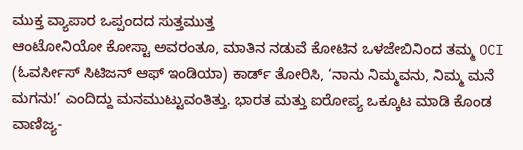ಮುಕ್ತ ವ್ಯಾಪಾರ ಒಪ್ಪಂದದ ಸುತ್ತಮುತ್ತ
ಆಂಟೋನಿಯೋ ಕೋಸ್ಟಾ ಅವರಂತೂ, ಮಾತಿನ ನಡುವೆ ಕೋಟಿನ ಒಳಜೇಬಿನಿಂದ ತಮ್ಮ OCI (ಓವರ್ಸೀಸ್ ಸಿಟಿಜನ್ ಆಫ್ ಇಂಡಿಯಾ) ಕಾರ್ಡ್ ತೋರಿಸಿ, ‘ನಾನು ನಿಮ್ಮವನು, ನಿಮ್ಮ ಮನೆ ಮಗನು!’ ಎಂದಿದ್ದು ಮನಮುಟ್ಟುವಂತಿತ್ತು. ಭಾರತ ಮತ್ತು ಐರೋಪ್ಯ ಒಕ್ಕೂಟ ಮಾಡಿ ಕೊಂಡ ವಾಣಿಜ್ಯ-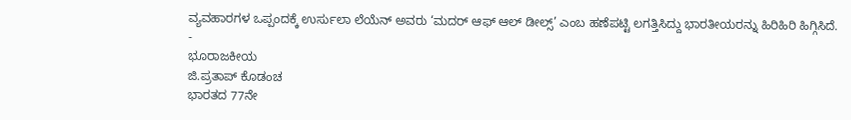ವ್ಯವಹಾರಗಳ ಒಪ್ಪಂದಕ್ಕೆ ಉರ್ಸುಲಾ ಲೆಯೆನ್ ಅವರು ‘ಮದರ್ ಆಫ್ ಆಲ್ ಡೀಲ್ಸ್’ ಎಂಬ ಹಣೆಪಟ್ಟಿ ಲಗತ್ತಿಸಿದ್ದು ಭಾರತೀಯರನ್ನು ಹಿರಿಹಿರಿ ಹಿಗ್ಗಿಸಿದೆ.
-
ಭೂರಾಜಕೀಯ
ಜಿ.ಪ್ರತಾಪ್ ಕೊಡಂಚ
ಭಾರತದ 77ನೇ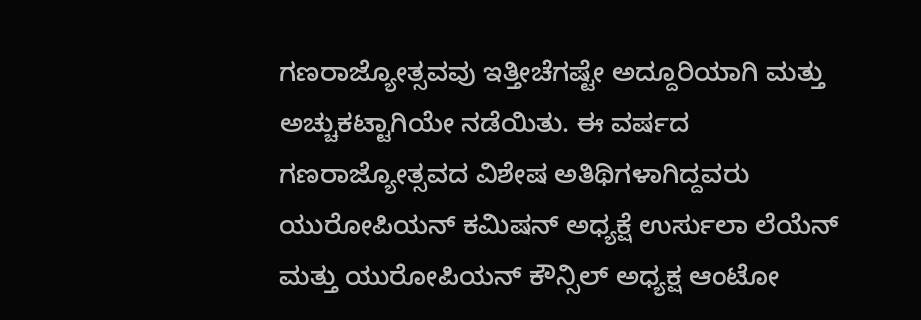ಗಣರಾಜ್ಯೋತ್ಸವವು ಇತ್ತೀಚೆಗಷ್ಟೇ ಅದ್ದೂರಿಯಾಗಿ ಮತ್ತು ಅಚ್ಚುಕಟ್ಟಾಗಿಯೇ ನಡೆಯಿತು. ಈ ವರ್ಷದ ಗಣರಾಜ್ಯೋತ್ಸವದ ವಿಶೇಷ ಅತಿಥಿಗಳಾಗಿದ್ದವರು ಯುರೋಪಿಯನ್ ಕಮಿಷನ್ ಅಧ್ಯಕ್ಷೆ ಉರ್ಸುಲಾ ಲೆಯೆನ್ ಮತ್ತು ಯುರೋಪಿಯನ್ ಕೌನ್ಸಿಲ್ ಅಧ್ಯಕ್ಷ ಆಂಟೋ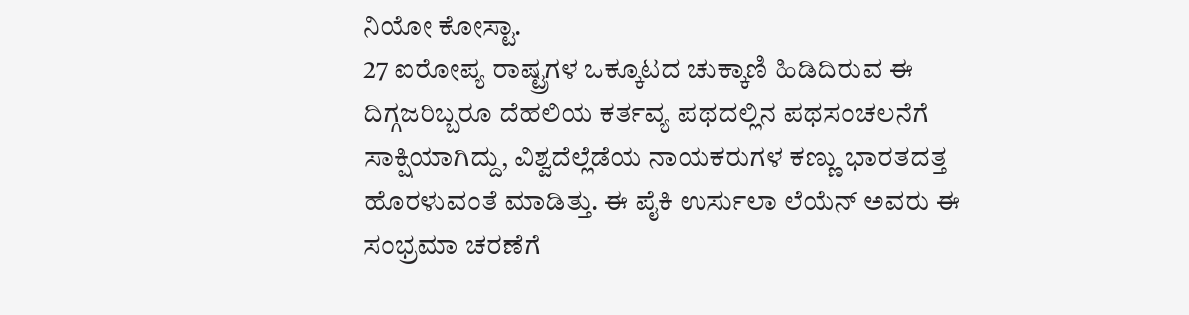ನಿಯೋ ಕೋಸ್ಟಾ.
27 ಐರೋಪ್ಯ ರಾಷ್ಟ್ರಗಳ ಒಕ್ಕೂಟದ ಚುಕ್ಕಾಣಿ ಹಿಡಿದಿರುವ ಈ ದಿಗ್ಗಜರಿಬ್ಬರೂ ದೆಹಲಿಯ ಕರ್ತವ್ಯ ಪಥದಲ್ಲಿನ ಪಥಸಂಚಲನೆಗೆ ಸಾಕ್ಷಿಯಾಗಿದ್ದು, ವಿಶ್ವದೆಲ್ಲೆಡೆಯ ನಾಯಕರುಗಳ ಕಣ್ಣು ಭಾರತದತ್ತ ಹೊರಳುವಂತೆ ಮಾಡಿತ್ತು. ಈ ಪೈಕಿ ಉರ್ಸುಲಾ ಲೆಯೆನ್ ಅವರು ಈ ಸಂಭ್ರಮಾ ಚರಣೆಗೆ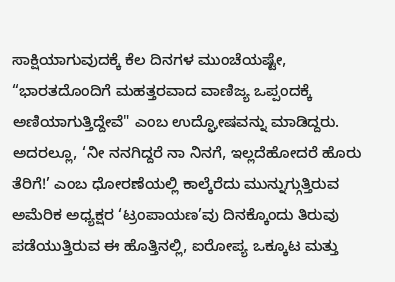ಸಾಕ್ಷಿಯಾಗುವುದಕ್ಕೆ ಕೆಲ ದಿನಗಳ ಮುಂಚೆಯಷ್ಟೇ, “ಭಾರತದೊಂದಿಗೆ ಮಹತ್ತರವಾದ ವಾಣಿಜ್ಯ ಒಪ್ಪಂದಕ್ಕೆ ಅಣಿಯಾಗುತ್ತಿದ್ದೇವೆ" ಎಂಬ ಉದ್ಘೋಷವನ್ನು ಮಾಡಿದ್ದರು.
ಅದರಲ್ಲೂ, ‘ನೀ ನನಗಿದ್ದರೆ ನಾ ನಿನಗೆ, ಇಲ್ಲದೆಹೋದರೆ ಹೊರು ತೆರಿಗೆ!’ ಎಂಬ ಧೋರಣೆಯಲ್ಲಿ ಕಾಲ್ಕೆರೆದು ಮುನ್ನುಗ್ಗುತ್ತಿರುವ ಅಮೆರಿಕ ಅಧ್ಯಕ್ಷರ ‘ಟ್ರಂಪಾಯಣ’ವು ದಿನಕ್ಕೊಂದು ತಿರುವು ಪಡೆಯುತ್ತಿರುವ ಈ ಹೊತ್ತಿನಲ್ಲಿ, ಐರೋಪ್ಯ ಒಕ್ಕೂಟ ಮತ್ತು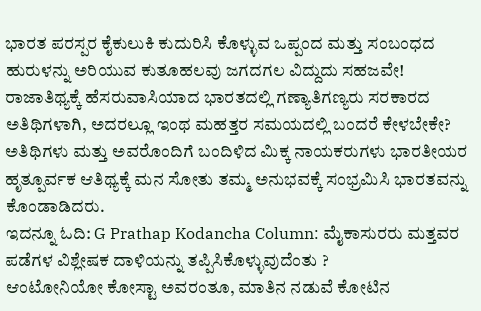ಭಾರತ ಪರಸ್ಪರ ಕೈಕುಲುಕಿ ಕುದುರಿಸಿ ಕೊಳ್ಳುವ ಒಪ್ಪಂದ ಮತ್ತು ಸಂಬಂಧದ ಹುರುಳನ್ನು ಅರಿಯುವ ಕುತೂಹಲವು ಜಗದಗಲ ವಿದ್ದುದು ಸಹಜವೇ!
ರಾಜಾತಿಥ್ಯಕ್ಕೆ ಹೆಸರುವಾಸಿಯಾದ ಭಾರತದಲ್ಲಿ ಗಣ್ಯಾತಿಗಣ್ಯರು ಸರಕಾರದ ಅತಿಥಿಗಳಾಗಿ, ಅದರಲ್ಲೂ ಇಂಥ ಮಹತ್ತರ ಸಮಯದಲ್ಲಿ ಬಂದರೆ ಕೇಳಬೇಕೇ? ಅತಿಥಿಗಳು ಮತ್ತು ಅವರೊಂದಿಗೆ ಬಂದಿಳಿದ ಮಿಕ್ಕ ನಾಯಕರುಗಳು ಭಾರತೀಯರ ಹೃತ್ಪೂರ್ವಕ ಆತಿಥ್ಯಕ್ಕೆ ಮನ ಸೋತು ತಮ್ಮ ಅನುಭವಕ್ಕೆ ಸಂಭ್ರಮಿಸಿ ಭಾರತವನ್ನು ಕೊಂಡಾಡಿದರು.
ಇದನ್ನೂ ಓದಿ: G Prathap Kodancha Column: ಮೈಕಾಸುರರು ಮತ್ತವರ ಪಡೆಗಳ ವಿಶ್ಲೇಷಕ ದಾಳಿಯನ್ನು ತಪ್ಪಿಸಿಕೊಳ್ಳುವುದೆಂತು ?
ಆಂಟೋನಿಯೋ ಕೋಸ್ಟಾ ಅವರಂತೂ, ಮಾತಿನ ನಡುವೆ ಕೋಟಿನ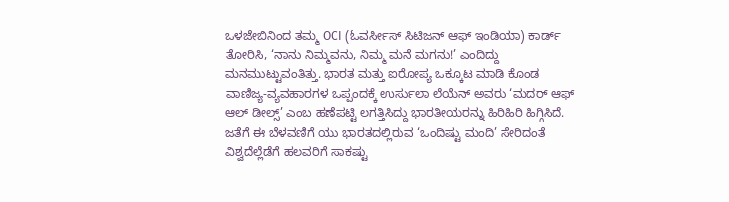ಒಳಜೇಬಿನಿಂದ ತಮ್ಮ OCI (ಓವರ್ಸೀಸ್ ಸಿಟಿಜನ್ ಆಫ್ ಇಂಡಿಯಾ) ಕಾರ್ಡ್ ತೋರಿಸಿ, ‘ನಾನು ನಿಮ್ಮವನು, ನಿಮ್ಮ ಮನೆ ಮಗನು!’ ಎಂದಿದ್ದು ಮನಮುಟ್ಟುವಂತಿತ್ತು. ಭಾರತ ಮತ್ತು ಐರೋಪ್ಯ ಒಕ್ಕೂಟ ಮಾಡಿ ಕೊಂಡ ವಾಣಿಜ್ಯ-ವ್ಯವಹಾರಗಳ ಒಪ್ಪಂದಕ್ಕೆ ಉರ್ಸುಲಾ ಲೆಯೆನ್ ಅವರು ‘ಮದರ್ ಆಫ್ ಆಲ್ ಡೀಲ್ಸ್’ ಎಂಬ ಹಣೆಪಟ್ಟಿ ಲಗತ್ತಿಸಿದ್ದು ಭಾರತೀಯರನ್ನು ಹಿರಿಹಿರಿ ಹಿಗ್ಗಿಸಿದೆ. ಜತೆಗೆ ಈ ಬೆಳವಣಿಗೆ ಯು ಭಾರತದಲ್ಲಿರುವ ‘ಒಂದಿಷ್ಟು ಮಂದಿ’ ಸೇರಿದಂತೆ ವಿಶ್ವದೆಲ್ಲೆಡೆಗೆ ಹಲವರಿಗೆ ಸಾಕಷ್ಟು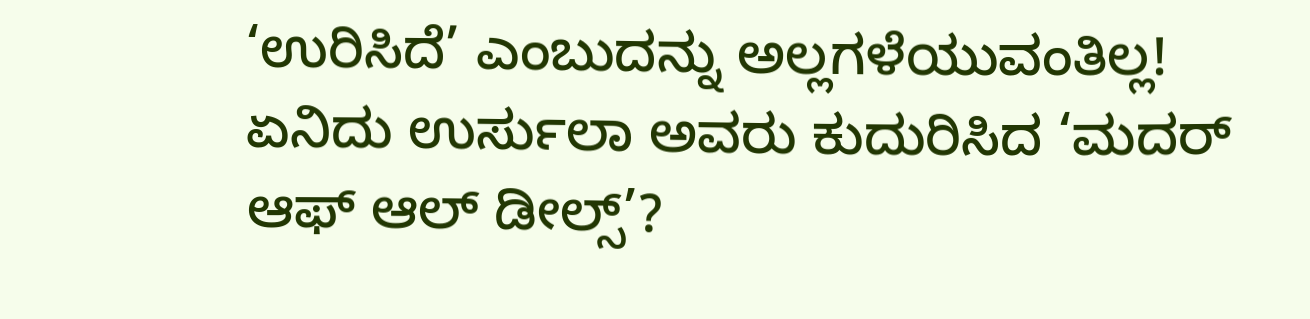‘ಉರಿಸಿದೆ’ ಎಂಬುದನ್ನು ಅಲ್ಲಗಳೆಯುವಂತಿಲ್ಲ!
ಏನಿದು ಉರ್ಸುಲಾ ಅವರು ಕುದುರಿಸಿದ ‘ಮದರ್ ಆಫ್ ಆಲ್ ಡೀಲ್ಸ್’?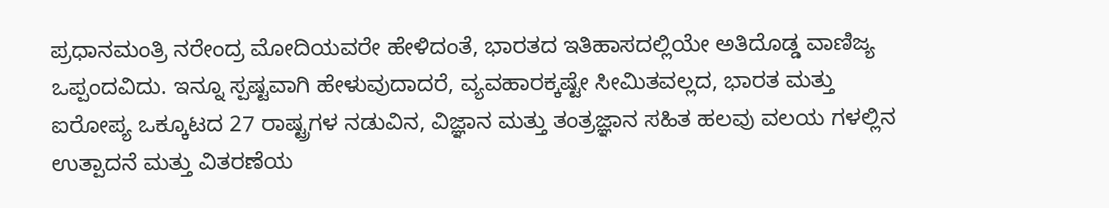ಪ್ರಧಾನಮಂತ್ರಿ ನರೇಂದ್ರ ಮೋದಿಯವರೇ ಹೇಳಿದಂತೆ, ಭಾರತದ ಇತಿಹಾಸದಲ್ಲಿಯೇ ಅತಿದೊಡ್ಡ ವಾಣಿಜ್ಯ ಒಪ್ಪಂದವಿದು. ಇನ್ನೂ ಸ್ಪಷ್ಟವಾಗಿ ಹೇಳುವುದಾದರೆ, ವ್ಯವಹಾರಕ್ಕಷ್ಟೇ ಸೀಮಿತವಲ್ಲದ, ಭಾರತ ಮತ್ತು ಐರೋಪ್ಯ ಒಕ್ಕೂಟದ 27 ರಾಷ್ಟ್ರಗಳ ನಡುವಿನ, ವಿಜ್ಞಾನ ಮತ್ತು ತಂತ್ರಜ್ಞಾನ ಸಹಿತ ಹಲವು ವಲಯ ಗಳಲ್ಲಿನ ಉತ್ಪಾದನೆ ಮತ್ತು ವಿತರಣೆಯ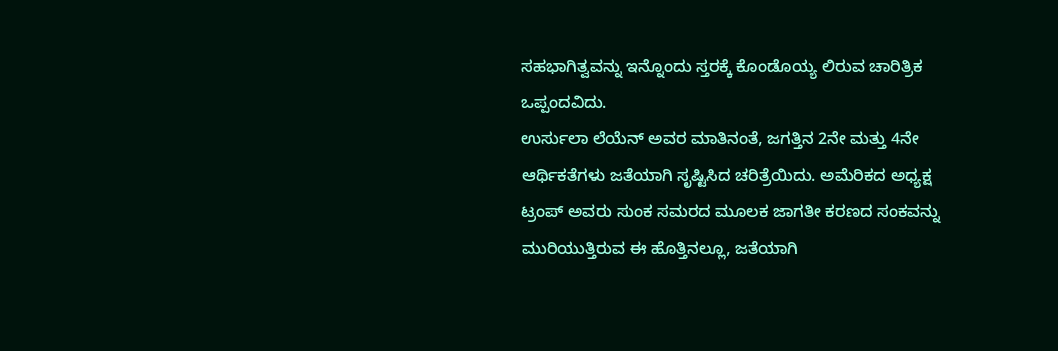ಸಹಭಾಗಿತ್ವವನ್ನು ಇನ್ನೊಂದು ಸ್ತರಕ್ಕೆ ಕೊಂಡೊಯ್ಯ ಲಿರುವ ಚಾರಿತ್ರಿಕ ಒಪ್ಪಂದವಿದು.
ಉರ್ಸುಲಾ ಲೆಯೆನ್ ಅವರ ಮಾತಿನಂತೆ, ಜಗತ್ತಿನ 2ನೇ ಮತ್ತು 4ನೇ ಆರ್ಥಿಕತೆಗಳು ಜತೆಯಾಗಿ ಸೃಷ್ಟಿಸಿದ ಚರಿತ್ರೆಯಿದು. ಅಮೆರಿಕದ ಅಧ್ಯಕ್ಷ ಟ್ರಂಪ್ ಅವರು ಸುಂಕ ಸಮರದ ಮೂಲಕ ಜಾಗತೀ ಕರಣದ ಸಂಕವನ್ನು ಮುರಿಯುತ್ತಿರುವ ಈ ಹೊತ್ತಿನಲ್ಲೂ, ಜತೆಯಾಗಿ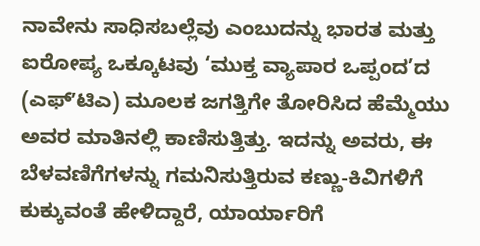ನಾವೇನು ಸಾಧಿಸಬಲ್ಲೆವು ಎಂಬುದನ್ನು ಭಾರತ ಮತ್ತು ಐರೋಪ್ಯ ಒಕ್ಕೂಟವು ‘ಮುಕ್ತ ವ್ಯಾಪಾರ ಒಪ್ಪಂದ’ದ (ಎಫ್ʼಟಿಎ) ಮೂಲಕ ಜಗತ್ತಿಗೇ ತೋರಿಸಿದ ಹೆಮ್ಮೆಯು ಅವರ ಮಾತಿನಲ್ಲಿ ಕಾಣಿಸುತ್ತಿತ್ತು. ಇದನ್ನು ಅವರು, ಈ ಬೆಳವಣಿಗೆಗಳನ್ನು ಗಮನಿಸುತ್ತಿರುವ ಕಣ್ಣು-ಕಿವಿಗಳಿಗೆ ಕುಕ್ಕುವಂತೆ ಹೇಳಿದ್ದಾರೆ, ಯಾರ್ಯಾರಿಗೆ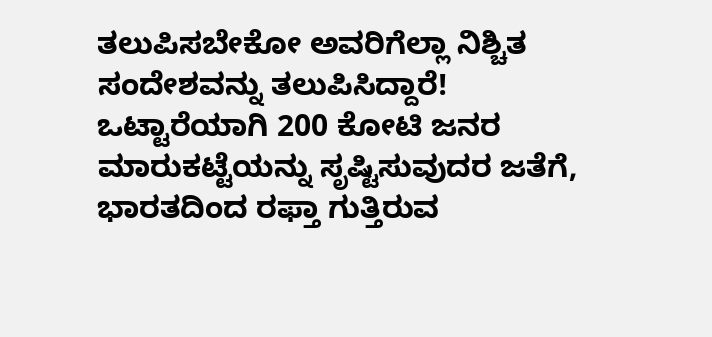ತಲುಪಿಸಬೇಕೋ ಅವರಿಗೆಲ್ಲಾ ನಿಶ್ಚಿತ ಸಂದೇಶವನ್ನು ತಲುಪಿಸಿದ್ದಾರೆ!
ಒಟ್ಟಾರೆಯಾಗಿ 200 ಕೋಟಿ ಜನರ ಮಾರುಕಟ್ಟೆಯನ್ನು ಸೃಷ್ಟಿಸುವುದರ ಜತೆಗೆ, ಭಾರತದಿಂದ ರಫ್ತಾ ಗುತ್ತಿರುವ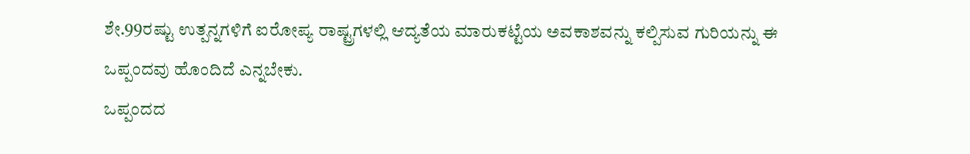ಶೇ.99ರಷ್ಟು ಉತ್ಪನ್ನಗಳಿಗೆ ಐರೋಪ್ಯ ರಾಷ್ಟ್ರಗಳಲ್ಲಿ ಆದ್ಯತೆಯ ಮಾರುಕಟ್ಟೆಯ ಅವಕಾಶವನ್ನು ಕಲ್ಪಿಸುವ ಗುರಿಯನ್ನು ಈ ಒಪ್ಪಂದವು ಹೊಂದಿದೆ ಎನ್ನಬೇಕು.
ಒಪ್ಪಂದದ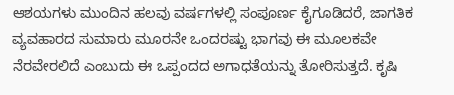ಆಶಯಗಳು ಮುಂದಿನ ಹಲವು ವರ್ಷಗಳಲ್ಲಿ ಸಂಪೂರ್ಣ ಕೈಗೂಡಿದರೆ, ಜಾಗತಿಕ ವ್ಯವಹಾರದ ಸುಮಾರು ಮೂರನೇ ಒಂದರಷ್ಟು ಭಾಗವು ಈ ಮೂಲಕವೇ ನೆರವೇರಲಿದೆ ಎಂಬುದು ಈ ಒಪ್ಪಂದದ ಅಗಾಧತೆಯನ್ನು ತೋರಿಸುತ್ತದೆ. ಕೃಷಿ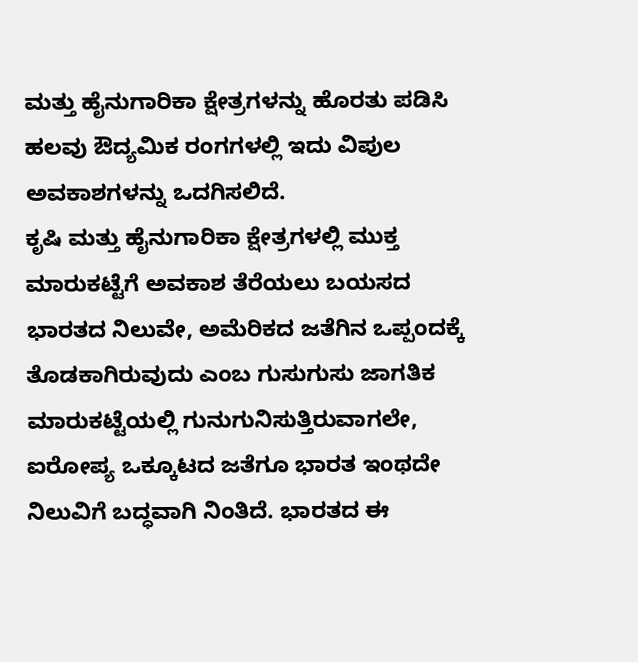ಮತ್ತು ಹೈನುಗಾರಿಕಾ ಕ್ಷೇತ್ರಗಳನ್ನು ಹೊರತು ಪಡಿಸಿ ಹಲವು ಔದ್ಯಮಿಕ ರಂಗಗಳಲ್ಲಿ ಇದು ವಿಪುಲ ಅವಕಾಶಗಳನ್ನು ಒದಗಿಸಲಿದೆ.
ಕೃಷಿ ಮತ್ತು ಹೈನುಗಾರಿಕಾ ಕ್ಷೇತ್ರಗಳಲ್ಲಿ ಮುಕ್ತ ಮಾರುಕಟ್ಟೆಗೆ ಅವಕಾಶ ತೆರೆಯಲು ಬಯಸದ ಭಾರತದ ನಿಲುವೇ, ಅಮೆರಿಕದ ಜತೆಗಿನ ಒಪ್ಪಂದಕ್ಕೆ ತೊಡಕಾಗಿರುವುದು ಎಂಬ ಗುಸುಗುಸು ಜಾಗತಿಕ ಮಾರುಕಟ್ಟೆಯಲ್ಲಿ ಗುನುಗುನಿಸುತ್ತಿರುವಾಗಲೇ, ಐರೋಪ್ಯ ಒಕ್ಕೂಟದ ಜತೆಗೂ ಭಾರತ ಇಂಥದೇ ನಿಲುವಿಗೆ ಬದ್ಧವಾಗಿ ನಿಂತಿದೆ. ಭಾರತದ ಈ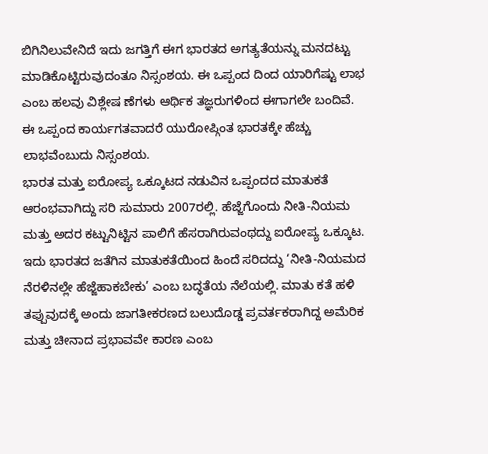ಬಿಗಿನಿಲುವೇನಿದೆ ಇದು ಜಗತ್ತಿಗೆ ಈಗ ಭಾರತದ ಅಗತ್ಯತೆಯನ್ನು ಮನದಟ್ಟು ಮಾಡಿಕೊಟ್ಟಿರುವುದಂತೂ ನಿಸ್ಸಂಶಯ. ಈ ಒಪ್ಪಂದ ದಿಂದ ಯಾರಿಗೆಷ್ಟು ಲಾಭ ಎಂಬ ಹಲವು ವಿಶ್ಲೇಷ ಣೆಗಳು ಆರ್ಥಿಕ ತಜ್ಞರುಗಳಿಂದ ಈಗಾಗಲೇ ಬಂದಿವೆ. ಈ ಒಪ್ಪಂದ ಕಾರ್ಯಗತವಾದರೆ ಯುರೋಪ್ಗಿಂತ ಭಾರತಕ್ಕೇ ಹೆಚ್ಚು ಲಾಭವೆಂಬುದು ನಿಸ್ಸಂಶಯ.
ಭಾರತ ಮತ್ತು ಐರೋಪ್ಯ ಒಕ್ಕೂಟದ ನಡುವಿನ ಒಪ್ಪಂದದ ಮಾತುಕತೆ ಆರಂಭವಾಗಿದ್ದು ಸರಿ ಸುಮಾರು 2007ರಲ್ಲಿ. ಹೆಜ್ಜೆಗೊಂದು ನೀತಿ-ನಿಯಮ ಮತ್ತು ಅದರ ಕಟ್ಟುನಿಟ್ಟಿನ ಪಾಲಿಗೆ ಹೆಸರಾಗಿರುವಂಥದ್ದು ಐರೋಪ್ಯ ಒಕ್ಕೂಟ. ಇದು ಭಾರತದ ಜತೆಗಿನ ಮಾತುಕತೆಯಿಂದ ಹಿಂದೆ ಸರಿದದ್ದು ‘ನೀತಿ-ನಿಯಮದ ನೆರಳಿನಲ್ಲೇ ಹೆಜ್ಜೆಹಾಕಬೇಕು’ ಎಂಬ ಬದ್ಧತೆಯ ನೆಲೆಯಲ್ಲಿ. ಮಾತು ಕತೆ ಹಳಿ ತಪ್ಪುವುದಕ್ಕೆ ಅಂದು ಜಾಗತೀಕರಣದ ಬಲುದೊಡ್ಡ ಪ್ರವರ್ತಕರಾಗಿದ್ದ ಅಮೆರಿಕ ಮತ್ತು ಚೀನಾದ ಪ್ರಭಾವವೇ ಕಾರಣ ಎಂಬ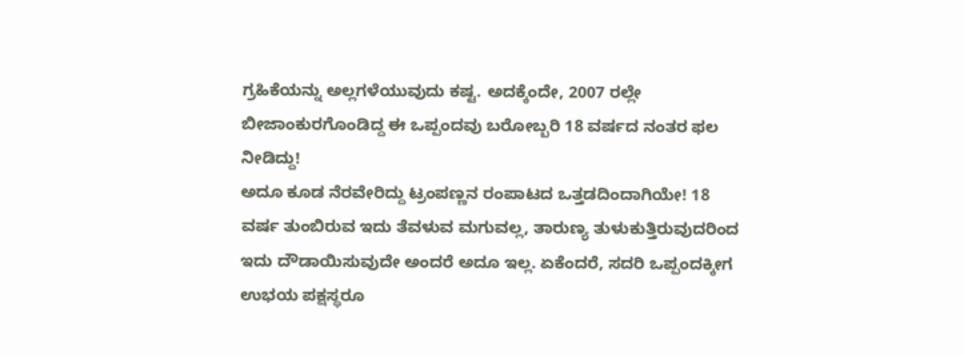ಗ್ರಹಿಕೆಯನ್ನು ಅಲ್ಲಗಳೆಯುವುದು ಕಷ್ಟ. ಅದಕ್ಕೆಂದೇ, 2007 ರಲ್ಲೇ ಬೀಜಾಂಕುರಗೊಂಡಿದ್ದ ಈ ಒಪ್ಪಂದವು ಬರೋಬ್ಬರಿ 18 ವರ್ಷದ ನಂತರ ಫಲ ನೀಡಿದ್ದು!
ಅದೂ ಕೂಡ ನೆರವೇರಿದ್ದು ಟ್ರಂಪಣ್ಣನ ರಂಪಾಟದ ಒತ್ತಡದಿಂದಾಗಿಯೇ! 18 ವರ್ಷ ತುಂಬಿರುವ ಇದು ತೆವಳುವ ಮಗುವಲ್ಲ, ತಾರುಣ್ಯ ತುಳುಕುತ್ತಿರುವುದರಿಂದ ಇದು ದೌಡಾಯಿಸುವುದೇ ಅಂದರೆ ಅದೂ ಇಲ್ಲ. ಏಕೆಂದರೆ, ಸದರಿ ಒಪ್ಪಂದಕ್ಕೀಗ ಉಭಯ ಪಕ್ಷಸ್ಥರೂ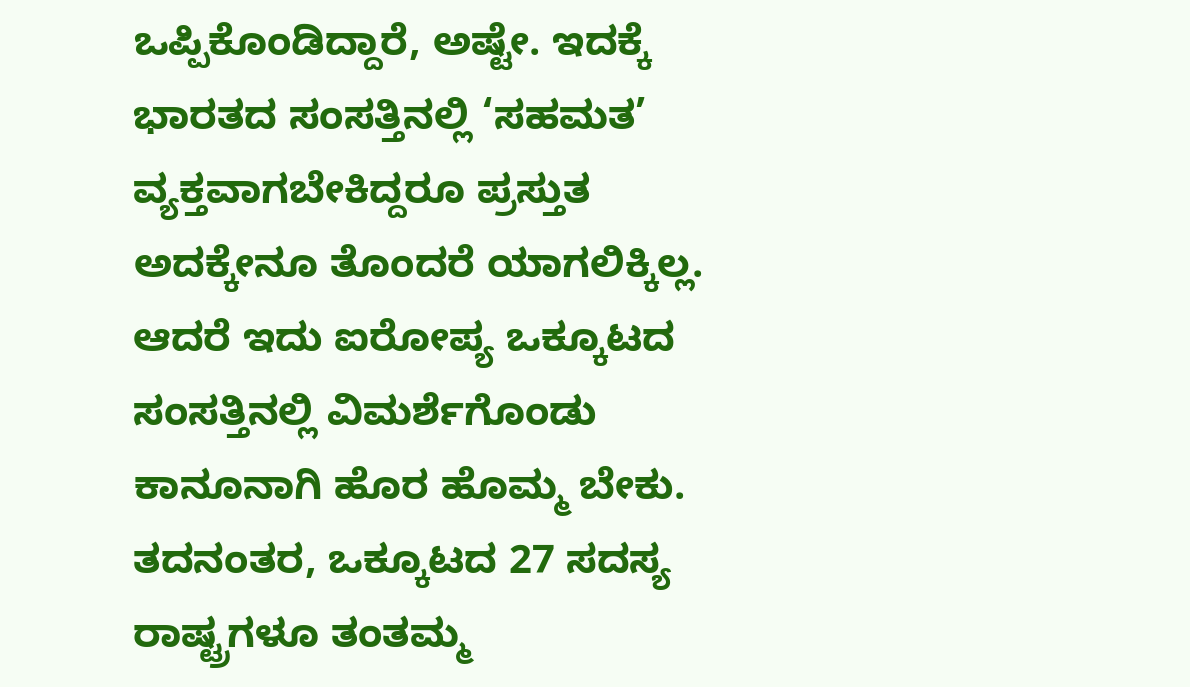ಒಪ್ಪಿಕೊಂಡಿದ್ದಾರೆ, ಅಷ್ಟೇ. ಇದಕ್ಕೆ ಭಾರತದ ಸಂಸತ್ತಿನಲ್ಲಿ ‘ಸಹಮತ’ ವ್ಯಕ್ತವಾಗಬೇಕಿದ್ದರೂ ಪ್ರಸ್ತುತ ಅದಕ್ಕೇನೂ ತೊಂದರೆ ಯಾಗಲಿಕ್ಕಿಲ್ಲ.
ಆದರೆ ಇದು ಐರೋಪ್ಯ ಒಕ್ಕೂಟದ ಸಂಸತ್ತಿನಲ್ಲಿ ವಿಮರ್ಶೆಗೊಂಡು ಕಾನೂನಾಗಿ ಹೊರ ಹೊಮ್ಮ ಬೇಕು. ತದನಂತರ, ಒಕ್ಕೂಟದ 27 ಸದಸ್ಯ ರಾಷ್ಟ್ರಗಳೂ ತಂತಮ್ಮ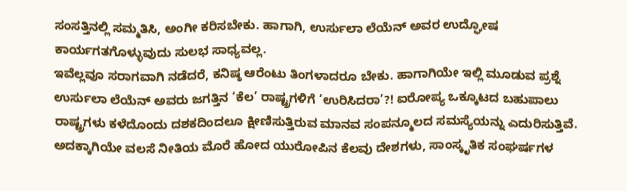ಸಂಸತ್ತಿನಲ್ಲಿ ಸಮ್ಮತಿಸಿ, ಅಂಗೀ ಕರಿಸಬೇಕು. ಹಾಗಾಗಿ, ಉರ್ಸುಲಾ ಲೆಯೆನ್ ಅವರ ಉದ್ಘೋಷ ಕಾರ್ಯಗತಗೊಳ್ಳುವುದು ಸುಲಭ ಸಾಧ್ಯವಲ್ಲ.
ಇವೆಲ್ಲವೂ ಸರಾಗವಾಗಿ ನಡೆದರೆ, ಕನಿಷ್ಠ ಆರೆಂಟು ತಿಂಗಳಾದರೂ ಬೇಕು. ಹಾಗಾಗಿಯೇ ಇಲ್ಲಿ ಮೂಡುವ ಪ್ರಶ್ನೆ ಉರ್ಸುಲಾ ಲೆಯೆನ್ ಅವರು ಜಗತ್ತಿನ ‘ಕೆಲ’ ರಾಷ್ಟ್ರಗಳಿಗೆ ‘ಉರಿಸಿದರಾ’?! ಐರೋಪ್ಯ ಒಕ್ಕೂಟದ ಬಹುಪಾಲು ರಾಷ್ಟ್ರಗಳು ಕಳೆದೊಂದು ದಶಕದಿಂದಲೂ ಕ್ಷೀಣಿಸುತ್ತಿರುವ ಮಾನವ ಸಂಪನ್ಮೂಲದ ಸಮಸ್ಯೆಯನ್ನು ಎದುರಿಸುತ್ತಿವೆ. ಅದಕ್ಕಾಗಿಯೇ ವಲಸೆ ನೀತಿಯ ಮೊರೆ ಹೋದ ಯುರೋಪಿನ ಕೆಲವು ದೇಶಗಳು, ಸಾಂಸ್ಕೃತಿಕ ಸಂಘರ್ಷಗಳ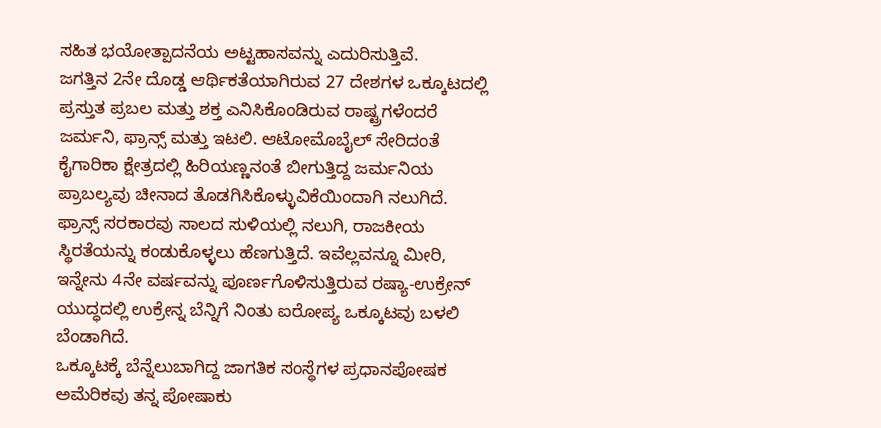ಸಹಿತ ಭಯೋತ್ಪಾದನೆಯ ಅಟ್ಟಹಾಸವನ್ನು ಎದುರಿಸುತ್ತಿವೆ.
ಜಗತ್ತಿನ 2ನೇ ದೊಡ್ಡ ಆರ್ಥಿಕತೆಯಾಗಿರುವ 27 ದೇಶಗಳ ಒಕ್ಕೂಟದಲ್ಲಿ ಪ್ರಸ್ತುತ ಪ್ರಬಲ ಮತ್ತು ಶಕ್ತ ಎನಿಸಿಕೊಂಡಿರುವ ರಾಷ್ಟ್ರಗಳೆಂದರೆ ಜರ್ಮನಿ, ಫ್ರಾನ್ಸ್ ಮತ್ತು ಇಟಲಿ. ಆಟೋಮೊಬೈಲ್ ಸೇರಿದಂತೆ ಕೈಗಾರಿಕಾ ಕ್ಷೇತ್ರದಲ್ಲಿ ಹಿರಿಯಣ್ಣನಂತೆ ಬೀಗುತ್ತಿದ್ದ ಜರ್ಮನಿಯ ಪ್ರಾಬಲ್ಯವು ಚೀನಾದ ತೊಡಗಿಸಿಕೊಳ್ಳುವಿಕೆಯಿಂದಾಗಿ ನಲುಗಿದೆ.
ಫ್ರಾನ್ಸ್ ಸರಕಾರವು ಸಾಲದ ಸುಳಿಯಲ್ಲಿ ನಲುಗಿ, ರಾಜಕೀಯ ಸ್ಥಿರತೆಯನ್ನು ಕಂಡುಕೊಳ್ಳಲು ಹೆಣಗುತ್ತಿದೆ. ಇವೆಲ್ಲವನ್ನೂ ಮೀರಿ, ಇನ್ನೇನು 4ನೇ ವರ್ಷವನ್ನು ಪೂರ್ಣಗೊಳಿಸುತ್ತಿರುವ ರಷ್ಯಾ-ಉಕ್ರೇನ್ ಯುದ್ಧದಲ್ಲಿ ಉಕ್ರೇನ್ನ ಬೆನ್ನಿಗೆ ನಿಂತು ಐರೋಪ್ಯ ಒಕ್ಕೂಟವು ಬಳಲಿ ಬೆಂಡಾಗಿದೆ.
ಒಕ್ಕೂಟಕ್ಕೆ ಬೆನ್ನೆಲುಬಾಗಿದ್ದ ಜಾಗತಿಕ ಸಂಸ್ಥೆಗಳ ಪ್ರಧಾನಪೋಷಕ ಅಮೆರಿಕವು ತನ್ನ ಪೋಷಾಕು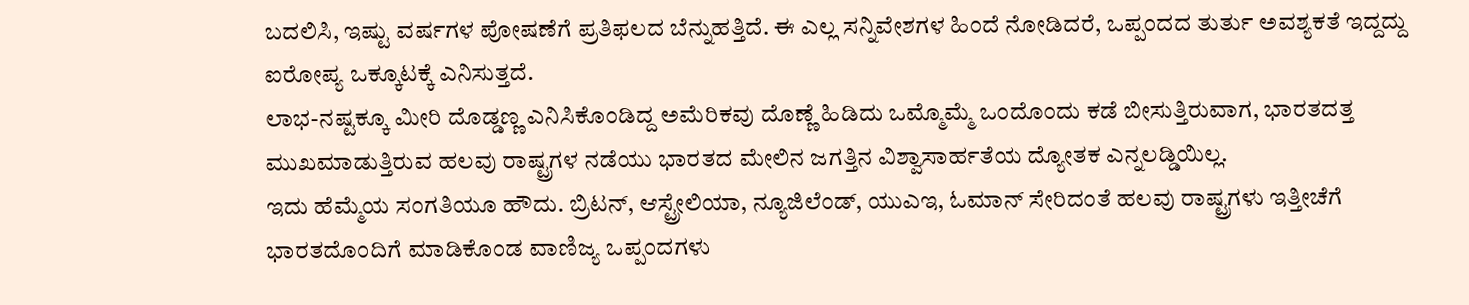ಬದಲಿಸಿ, ಇಷ್ಟು ವರ್ಷಗಳ ಪೋಷಣೆಗೆ ಪ್ರತಿಫಲದ ಬೆನ್ನುಹತ್ತಿದೆ. ಈ ಎಲ್ಲ ಸನ್ನಿವೇಶಗಳ ಹಿಂದೆ ನೋಡಿದರೆ, ಒಪ್ಪಂದದ ತುರ್ತು ಅವಶ್ಯಕತೆ ಇದ್ದದ್ದು ಐರೋಪ್ಯ ಒಕ್ಕೂಟಕ್ಕೆ ಎನಿಸುತ್ತದೆ.
ಲಾಭ-ನಷ್ಟಕ್ಕೂ ಮೀರಿ ದೊಡ್ಡಣ್ಣ ಎನಿಸಿಕೊಂಡಿದ್ದ ಅಮೆರಿಕವು ದೊಣ್ಣೆ ಹಿಡಿದು ಒಮ್ಮೊಮ್ಮೆ ಒಂದೊಂದು ಕಡೆ ಬೀಸುತ್ತಿರುವಾಗ, ಭಾರತದತ್ತ ಮುಖಮಾಡುತ್ತಿರುವ ಹಲವು ರಾಷ್ಟ್ರಗಳ ನಡೆಯು ಭಾರತದ ಮೇಲಿನ ಜಗತ್ತಿನ ವಿಶ್ವಾಸಾರ್ಹತೆಯ ದ್ಯೋತಕ ಎನ್ನಲಡ್ಡಿಯಿಲ್ಲ.
ಇದು ಹೆಮ್ಮೆಯ ಸಂಗತಿಯೂ ಹೌದು. ಬ್ರಿಟನ್, ಆಸ್ಟ್ರೇಲಿಯಾ, ನ್ಯೂಜಿಲೆಂಡ್, ಯುಎಇ, ಓಮಾನ್ ಸೇರಿದಂತೆ ಹಲವು ರಾಷ್ಟ್ರಗಳು ಇತ್ತೀಚೆಗೆ ಭಾರತದೊಂದಿಗೆ ಮಾಡಿಕೊಂಡ ವಾಣಿಜ್ಯ ಒಪ್ಪಂದಗಳು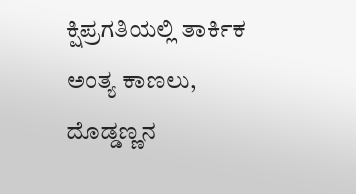ಕ್ಷಿಪ್ರಗತಿಯಲ್ಲಿ ತಾರ್ಕಿಕ ಅಂತ್ಯ ಕಾಣಲು, ದೊಡ್ಡಣ್ಣನ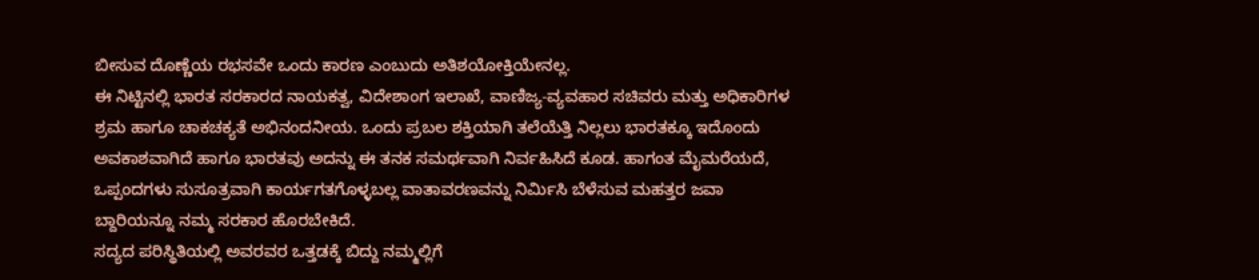ಬೀಸುವ ದೊಣ್ಣೆಯ ರಭಸವೇ ಒಂದು ಕಾರಣ ಎಂಬುದು ಅತಿಶಯೋಕ್ತಿಯೇನಲ್ಲ.
ಈ ನಿಟ್ಟಿನಲ್ಲಿ ಭಾರತ ಸರಕಾರದ ನಾಯಕತ್ವ, ವಿದೇಶಾಂಗ ಇಲಾಖೆ, ವಾಣಿಜ್ಯ-ವ್ಯವಹಾರ ಸಚಿವರು ಮತ್ತು ಅಧಿಕಾರಿಗಳ ಶ್ರಮ ಹಾಗೂ ಚಾಕಚಕ್ಯತೆ ಅಭಿನಂದನೀಯ. ಒಂದು ಪ್ರಬಲ ಶಕ್ತಿಯಾಗಿ ತಲೆಯೆತ್ತಿ ನಿಲ್ಲಲು ಭಾರತಕ್ಕೂ ಇದೊಂದು ಅವಕಾಶವಾಗಿದೆ ಹಾಗೂ ಭಾರತವು ಅದನ್ನು ಈ ತನಕ ಸಮರ್ಥವಾಗಿ ನಿರ್ವಹಿಸಿದೆ ಕೂಡ. ಹಾಗಂತ ಮೈಮರೆಯದೆ, ಒಪ್ಪಂದಗಳು ಸುಸೂತ್ರವಾಗಿ ಕಾರ್ಯಗತಗೊಳ್ಳಬಲ್ಲ ವಾತಾವರಣವನ್ನು ನಿರ್ಮಿಸಿ ಬೆಳೆಸುವ ಮಹತ್ತರ ಜವಾ ಬ್ದಾರಿಯನ್ನೂ ನಮ್ಮ ಸರಕಾರ ಹೊರಬೇಕಿದೆ.
ಸದ್ಯದ ಪರಿಸ್ಥಿತಿಯಲ್ಲಿ ಅವರವರ ಒತ್ತಡಕ್ಕೆ ಬಿದ್ದು ನಮ್ಮಲ್ಲಿಗೆ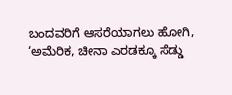ಬಂದವರಿಗೆ ಆಸರೆಯಾಗಲು ಹೋಗಿ, ‘ಅಮೆರಿಕ, ಚೀನಾ ಎರಡಕ್ಕೂ ಸೆಡ್ಡು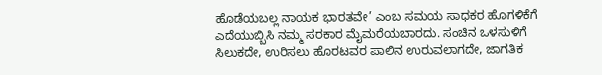ಹೊಡೆಯಬಲ್ಲ ನಾಯಕ ಭಾರತವೇ’ ಎಂಬ ಸಮಯ ಸಾಧಕರ ಹೊಗಳಿಕೆಗೆ ಎದೆಯುಬ್ಬಿಸಿ ನಮ್ಮ ಸರಕಾರ ಮೈಮರೆಯಬಾರದು. ಸಂಚಿನ ಒಳಸುಳಿಗೆ ಸಿಲುಕದೇ, ಉರಿಸಲು ಹೊರಟವರ ಪಾಲಿನ ಉರುವಲಾಗದೇ, ಜಾಗತಿಕ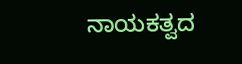ನಾಯಕತ್ವದ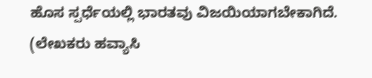ಹೊಸ ಸ್ಪರ್ಧೆಯಲ್ಲಿ ಭಾರತವು ವಿಜಯಿಯಾಗಬೇಕಾಗಿದೆ.
(ಲೇಖಕರು ಹವ್ಯಾಸಿ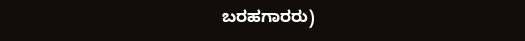ಬರಹಗಾರರು)